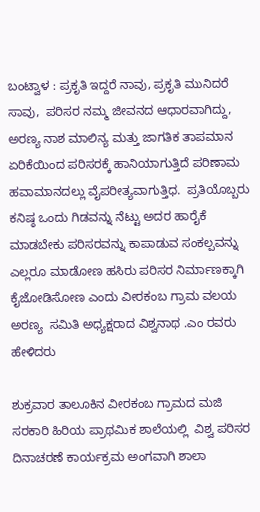ಬಂಟ್ವಾಳ : ಪ್ರಕೃತಿ ಇದ್ದರೆ ನಾವು, ಪ್ರಕೃತಿ ಮುನಿದರೆ ಸಾವು,  ಪರಿಸರ ನಮ್ಮ ಜೀವನದ ಆಧಾರವಾಗಿದ್ದು,  ಅರಣ್ಯ ನಾಶ ಮಾಲಿನ್ಯ ಮತ್ತು ಜಾಗತಿಕ ತಾಪಮಾನ ಏರಿಕೆಯಿಂದ ಪರಿಸರಕ್ಕೆ ಹಾನಿಯಾಗುತ್ತಿದೆ ಪರಿಣಾಮ ಹವಾಮಾನದಲ್ಲು ವೈಪರೀತ್ಯವಾಗುತ್ತಿಧ.  ಪ್ರತಿಯೊಬ್ಬರು ಕನಿಷ್ಠ ಒಂದು ಗಿಡವನ್ನು ನೆಟ್ಟು ಅದರ ಹಾರೈಕೆ ಮಾಡಬೇಕು ಪರಿಸರವನ್ನು ಕಾಪಾಡುವ ಸಂಕಲ್ಪವನ್ನು ಎಲ್ಲರೂ ಮಾಡೋಣ ಹಸಿರು ಪರಿಸರ ನಿರ್ಮಾಣಕ್ಕಾಗಿ ಕೈಜೋಡಿಸೋಣ ಎಂದು ವೀರಕಂಬ ಗ್ರಾಮ ವಲಯ ಅರಣ್ಯ  ಸಮಿತಿ ಅಧ್ಯಕ್ಷರಾದ ವಿಶ್ವನಾಥ .ಎಂ ರವರು ಹೇಳಿದರು

ಶುಕ್ರವಾರ ತಾಲೂಕಿನ ವೀರಕಂಬ ಗ್ರಾಮದ ಮಜಿ ಸರಕಾರಿ ಹಿರಿಯ ಪ್ರಾಥಮಿಕ ಶಾಲೆಯಲ್ಲಿ  ವಿಶ್ವ ಪರಿಸರ ದಿನಾಚರಣೆ ಕಾರ್ಯಕ್ರಮ ಅಂಗವಾಗಿ ಶಾಲಾ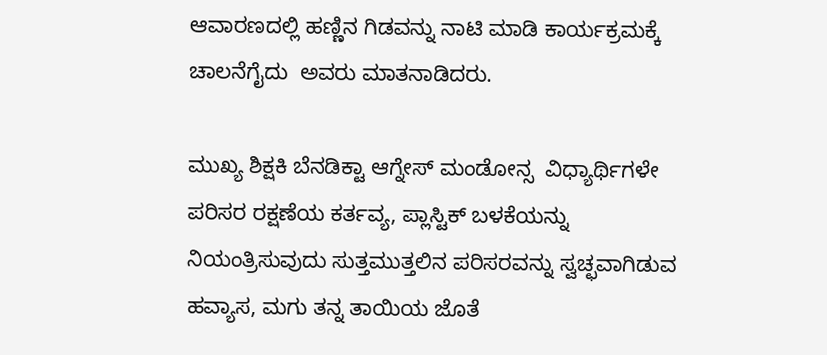ಆವಾರಣದಲ್ಲಿ ಹಣ್ಣಿನ ಗಿಡವನ್ನು ನಾಟಿ ಮಾಡಿ ಕಾರ್ಯಕ್ರಮಕ್ಕೆ ಚಾಲನೆಗೈದು  ಅವರು ಮಾತನಾಡಿದರು.

ಮುಖ್ಯ ಶಿಕ್ಷಕಿ ಬೆನಡಿಕ್ಟಾ ಆಗ್ನೇಸ್ ಮಂಡೋನ್ಸ  ವಿಧ್ಯಾರ್ಥಿಗಳೇ ಪರಿಸರ ರಕ್ಷಣೆಯ ಕರ್ತವ್ಯ, ಪ್ಲಾಸ್ಟಿಕ್ ಬಳಕೆಯನ್ನು ನಿಯಂತ್ರಿಸುವುದು ಸುತ್ತಮುತ್ತಲಿನ ಪರಿಸರವನ್ನು ಸ್ವಚ್ಛವಾಗಿಡುವ ಹವ್ಯಾಸ, ಮಗು ತನ್ನ ತಾಯಿಯ ಜೊತೆ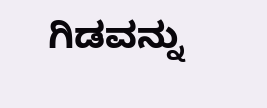ಗಿಡವನ್ನು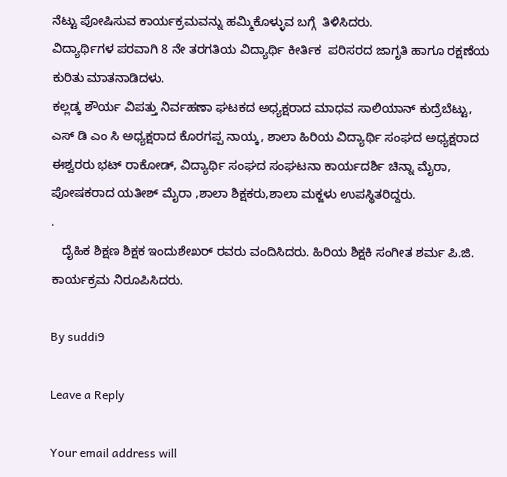ನೆಟ್ಟು ಪೋಷಿಸುವ ಕಾರ್ಯಕ್ರಮವನ್ನು ಹಮ್ಮಿಕೊಳ್ಳುವ ಬಗ್ಗೆ  ತಿಳಿಸಿದರು.
ವಿದ್ಯಾರ್ಥಿಗಳ ಪರವಾಗಿ 8 ನೇ ತರಗತಿಯ ವಿದ್ಯಾರ್ಥಿ ಕೀರ್ತಿಕ  ಪರಿಸರದ ಜಾಗೃತಿ ಹಾಗೂ ರಕ್ಷಣೆಯ ಕುರಿತು ಮಾತನಾಡಿದಳು.
ಕಲ್ಲಡ್ಕ ಶೌರ್ಯ ವಿಪತ್ತು ನಿರ್ವಹಣಾ ಘಟಕದ ಅಧ್ಯಕ್ಷರಾದ ಮಾಧವ ಸಾಲಿಯಾನ್ ಕುದ್ರೆಬೆಟ್ಟು,  ಎಸ್ ಡಿ ಎಂ ಸಿ ಅಧ್ಯಕ್ಷರಾದ ಕೊರಗಪ್ಪ ನಾಯ್ಕ, ಶಾಲಾ ಹಿರಿಯ ವಿದ್ಯಾರ್ಥಿ ಸಂಘದ ಅಧ್ಯಕ್ಷರಾದ ಈಶ್ವರರು ಭಟ್ ರಾಕೋಡ್, ವಿದ್ಯಾರ್ಥಿ ಸಂಘದ ಸಂಘಟನಾ ಕಾರ್ಯದರ್ಶಿ ಚಿನ್ನಾ ಮೈರಾ, ಪೋಷಕರಾದ ಯತೀಶ್ ಮೈರಾ ,ಶಾಲಾ ಶಿಕ್ಷಕರು,ಶಾಲಾ ಮಕ್ಜಳು ಉಪಸ್ಥಿತರಿದ್ದರು.
.
   ದೈಹಿಕ ಶಿಕ್ಷಣ ಶಿಕ್ಷಕ ಇಂದುಶೇಖರ್ ರವರು ವಂದಿಸಿದರು. ಹಿರಿಯ ಶಿಕ್ಷಕಿ ಸಂಗೀತ ಶರ್ಮ ಪಿ.ಜಿ. ಕಾರ್ಯಕ್ರಮ ನಿರೂಪಿಸಿದರು.

By suddi9

Leave a Reply

Your email address will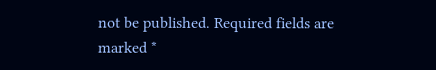not be published. Required fields are marked *